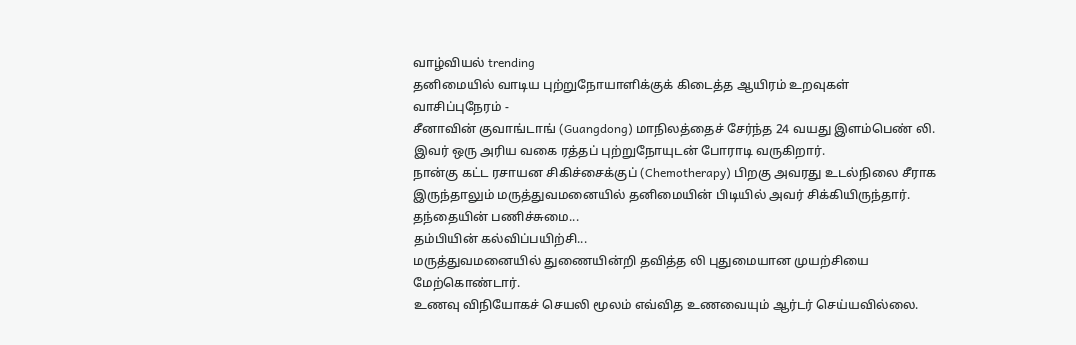வாழ்வியல் trending
தனிமையில் வாடிய புற்றுநோயாளிக்குக் கிடைத்த ஆயிரம் உறவுகள்
வாசிப்புநேரம் -
சீனாவின் குவாங்டாங் (Guangdong) மாநிலத்தைச் சேர்ந்த 24 வயது இளம்பெண் லி.
இவர் ஒரு அரிய வகை ரத்தப் புற்றுநோயுடன் போராடி வருகிறார்.
நான்கு கட்ட ரசாயன சிகிச்சைக்குப் (Chemotherapy) பிறகு அவரது உடல்நிலை சீராக இருந்தாலும் மருத்துவமனையில் தனிமையின் பிடியில் அவர் சிக்கியிருந்தார்.
தந்தையின் பணிச்சுமை...
தம்பியின் கல்விப்பயிற்சி...
மருத்துவமனையில் துணையின்றி தவித்த லி புதுமையான முயற்சியை மேற்கொண்டார்.
உணவு விநியோகச் செயலி மூலம் எவ்வித உணவையும் ஆர்டர் செய்யவில்லை.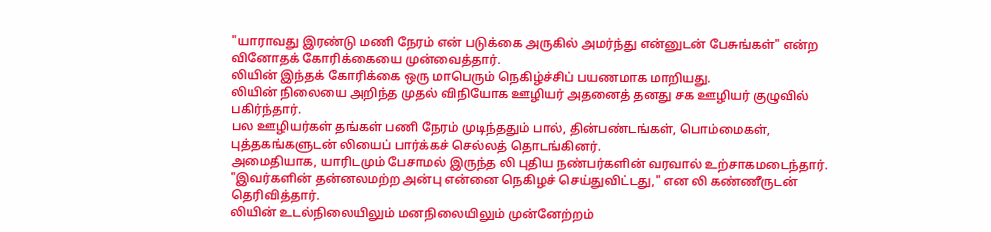"யாராவது இரண்டு மணி நேரம் என் படுக்கை அருகில் அமர்ந்து என்னுடன் பேசுங்கள்" என்ற வினோதக் கோரிக்கையை முன்வைத்தார்.
லியின் இந்தக் கோரிக்கை ஒரு மாபெரும் நெகிழ்ச்சிப் பயணமாக மாறியது.
லியின் நிலையை அறிந்த முதல் விநியோக ஊழியர் அதனைத் தனது சக ஊழியர் குழுவில் பகிர்ந்தார்.
பல ஊழியர்கள் தங்கள் பணி நேரம் முடிந்ததும் பால், தின்பண்டங்கள், பொம்மைகள், புத்தகங்களுடன் லியைப் பார்க்கச் செல்லத் தொடங்கினர்.
அமைதியாக, யாரிடமும் பேசாமல் இருந்த லி புதிய நண்பர்களின் வரவால் உற்சாகமடைந்தார்.
"இவர்களின் தன்னலமற்ற அன்பு என்னை நெகிழச் செய்துவிட்டது," என லி கண்ணீருடன் தெரிவித்தார்.
லியின் உடல்நிலையிலும் மனநிலையிலும் முன்னேற்றம்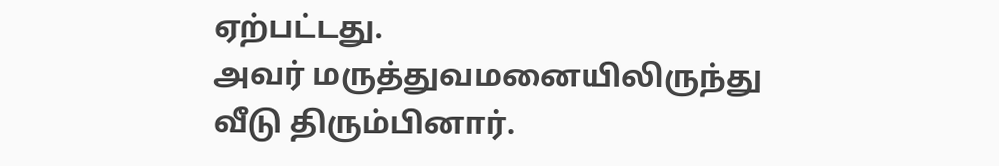ஏற்பட்டது.
அவர் மருத்துவமனையிலிருந்து வீடு திரும்பினார்.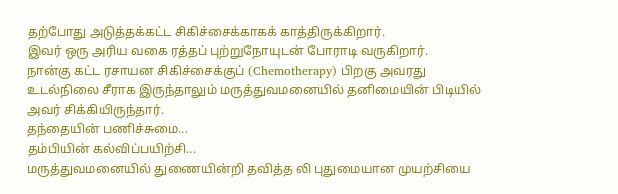தற்போது அடுத்தக்கட்ட சிகிச்சைக்காகக் காத்திருக்கிறார்.
இவர் ஒரு அரிய வகை ரத்தப் புற்றுநோயுடன் போராடி வருகிறார்.
நான்கு கட்ட ரசாயன சிகிச்சைக்குப் (Chemotherapy) பிறகு அவரது உடல்நிலை சீராக இருந்தாலும் மருத்துவமனையில் தனிமையின் பிடியில் அவர் சிக்கியிருந்தார்.
தந்தையின் பணிச்சுமை...
தம்பியின் கல்விப்பயிற்சி...
மருத்துவமனையில் துணையின்றி தவித்த லி புதுமையான முயற்சியை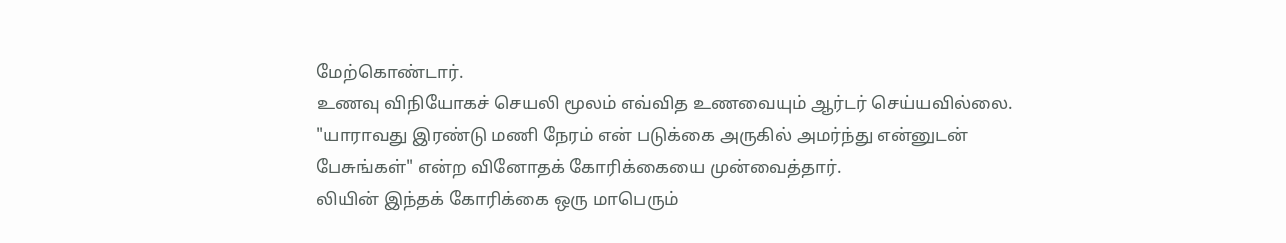மேற்கொண்டார்.
உணவு விநியோகச் செயலி மூலம் எவ்வித உணவையும் ஆர்டர் செய்யவில்லை.
"யாராவது இரண்டு மணி நேரம் என் படுக்கை அருகில் அமர்ந்து என்னுடன் பேசுங்கள்" என்ற வினோதக் கோரிக்கையை முன்வைத்தார்.
லியின் இந்தக் கோரிக்கை ஒரு மாபெரும்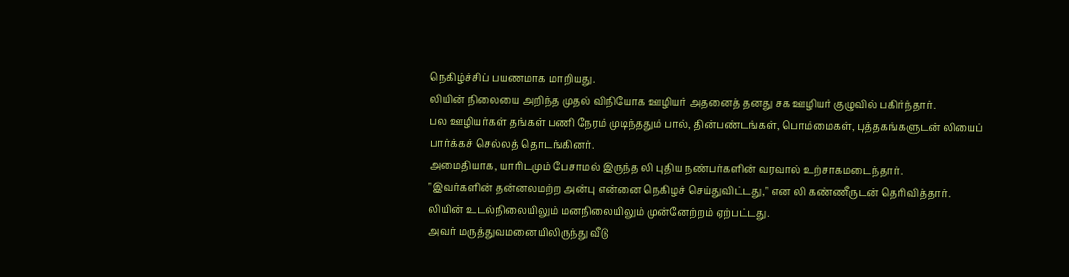நெகிழ்ச்சிப் பயணமாக மாறியது.
லியின் நிலையை அறிந்த முதல் விநியோக ஊழியர் அதனைத் தனது சக ஊழியர் குழுவில் பகிர்ந்தார்.
பல ஊழியர்கள் தங்கள் பணி நேரம் முடிந்ததும் பால், தின்பண்டங்கள், பொம்மைகள், புத்தகங்களுடன் லியைப் பார்க்கச் செல்லத் தொடங்கினர்.
அமைதியாக, யாரிடமும் பேசாமல் இருந்த லி புதிய நண்பர்களின் வரவால் உற்சாகமடைந்தார்.
"இவர்களின் தன்னலமற்ற அன்பு என்னை நெகிழச் செய்துவிட்டது," என லி கண்ணீருடன் தெரிவித்தார்.
லியின் உடல்நிலையிலும் மனநிலையிலும் முன்னேற்றம் ஏற்பட்டது.
அவர் மருத்துவமனையிலிருந்து வீடு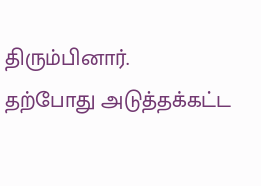திரும்பினார்.
தற்போது அடுத்தக்கட்ட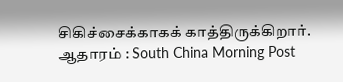சிகிச்சைக்காகக் காத்திருக்கிறார்.
ஆதாரம் : South China Morning Post